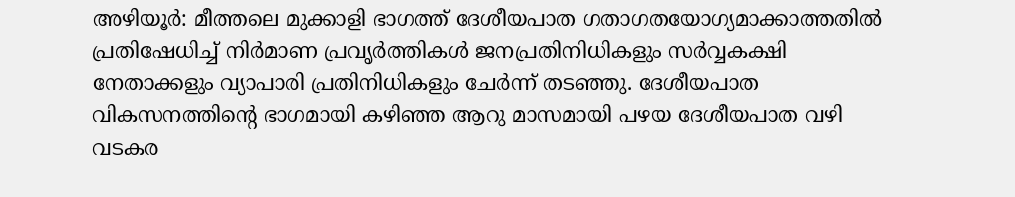അഴിയൂർ: മീത്തലെ മുക്കാളി ഭാഗത്ത് ദേശീയപാത ഗതാഗതയോഗ്യമാക്കാത്തതിൽ പ്രതിഷേധിച്ച് നിർമാണ പ്രവൃർത്തികൾ ജനപ്രതിനിധികളും സർവ്വകക്ഷി നേതാക്കളും വ്യാപാരി പ്രതിനിധികളും ചേർന്ന് തടഞ്ഞു. ദേശീയപാത വികസനത്തിന്റെ ഭാഗമായി കഴിഞ്ഞ ആറു മാസമായി പഴയ ദേശീയപാത വഴി വടകര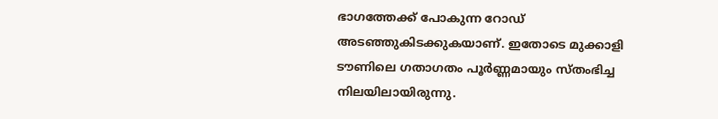ഭാഗത്തേക്ക് പോകുന്ന റോഡ് അടഞ്ഞുകിടക്കുകയാണ്. ഇതോടെ മുക്കാളി ടൗണിലെ ഗതാഗതം പൂർണ്ണമായും സ്തംഭിച്ച നിലയിലായിരുന്നു.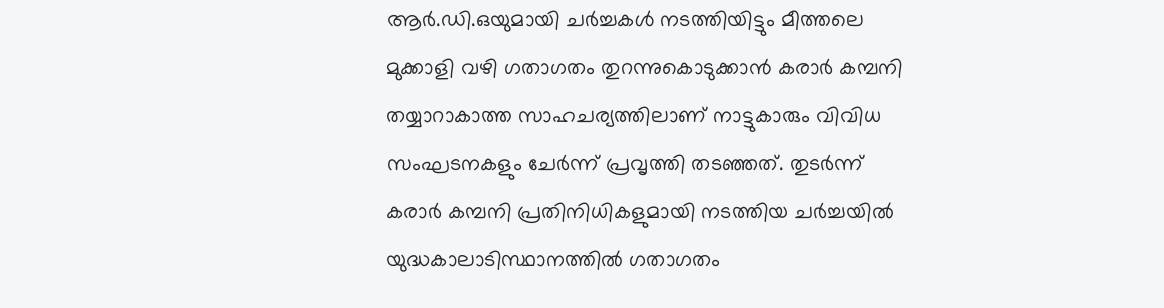ആർ.ഡി.ഒയുമായി ചർച്ചകൾ നടത്തിയിട്ടും മീത്തലെ മുക്കാളി വഴി ഗതാഗതം തുറന്നുകൊടുക്കാൻ കരാർ കമ്പനി തയ്യാറാകാത്ത സാഹചര്യത്തിലാണ് നാട്ടുകാരും വിവിധ സംഘടനകളും ചേർന്ന് പ്രവൃത്തി തടഞ്ഞത്. തുടർന്ന് കരാർ കമ്പനി പ്രതിനിധികളുമായി നടത്തിയ ചർച്ചയിൽ യുദ്ധകാലാടിസ്ഥാനത്തിൽ ഗതാഗതം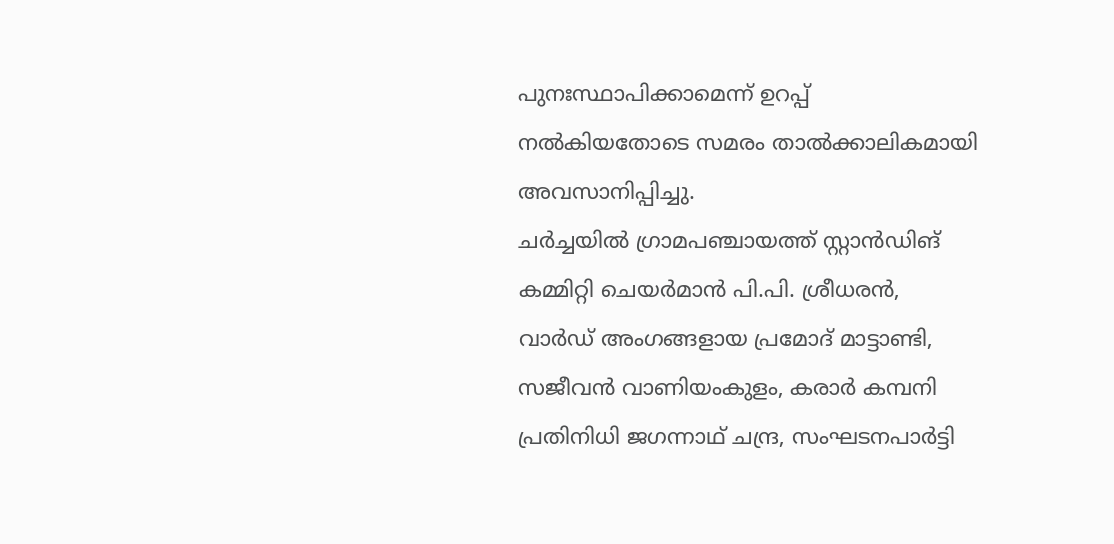പുനഃസ്ഥാപിക്കാമെന്ന് ഉറപ്പ് നൽകിയതോടെ സമരം താൽക്കാലികമായി അവസാനിപ്പിച്ചു.
ചർച്ചയിൽ ഗ്രാമപഞ്ചായത്ത് സ്റ്റാൻഡിങ് കമ്മിറ്റി ചെയർമാൻ പി.പി. ശ്രീധരൻ, വാർഡ് അംഗങ്ങളായ പ്രമോദ് മാട്ടാണ്ടി, സജീവൻ വാണിയംകുളം, കരാർ കമ്പനി പ്രതിനിധി ജഗന്നാഥ് ചന്ദ്ര, സംഘടനപാർട്ടി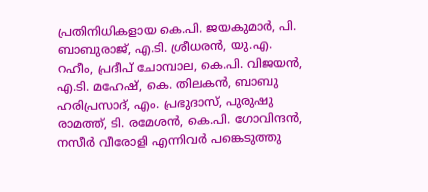പ്രതിനിധികളായ കെ.പി. ജയകുമാർ, പി. ബാബുരാജ്, എ.ടി. ശ്രീധരൻ, യു.എ. റഹീം, പ്രദീപ് ചോമ്പാല, കെ.പി. വിജയൻ, എ.ടി. മഹേഷ്, കെ. തിലകൻ, ബാബു ഹരിപ്രസാദ്, എം. പ്രഭുദാസ്, പുരുഷു രാമത്ത്, ടി. രമേശൻ, കെ.പി. ഗോവിന്ദൻ, നസീർ വീരോളി എന്നിവർ പങ്കെടുത്തു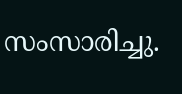സംസാരിച്ചു.